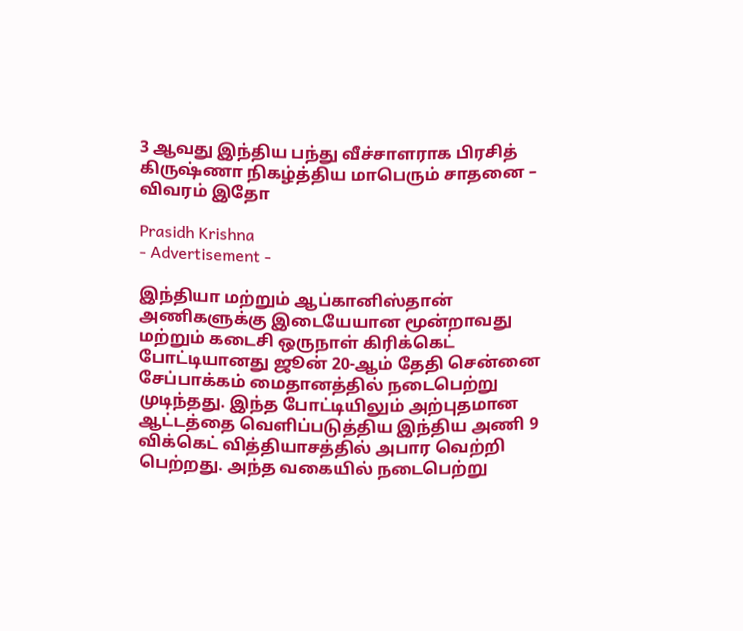3 ஆவது இந்திய பந்து வீச்சாளராக பிரசித் கிருஷ்ணா நிகழ்த்திய மாபெரும் சாதனை – விவரம் இதோ

Prasidh Krishna
- Advertisement -

இந்தியா மற்றும் ஆப்கானிஸ்தான் அணிகளுக்கு இடையேயான மூன்றாவது மற்றும் கடைசி ஒருநாள் கிரிக்கெட் போட்டியானது ஜூன் 20-ஆம் தேதி சென்னை சேப்பாக்கம் மைதானத்தில் நடைபெற்று முடிந்தது. இந்த போட்டியிலும் அற்புதமான ஆட்டத்தை வெளிப்படுத்திய இந்திய அணி 9 விக்கெட் வித்தியாசத்தில் அபார வெற்றி பெற்றது. அந்த வகையில் நடைபெற்று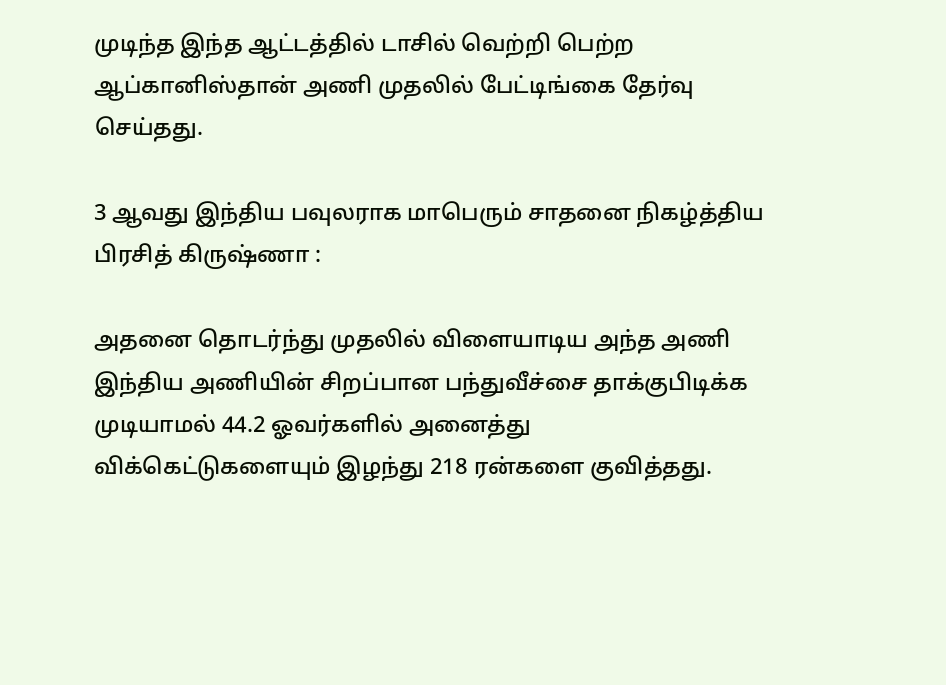முடிந்த இந்த ஆட்டத்தில் டாசில் வெற்றி பெற்ற ஆப்கானிஸ்தான் அணி முதலில் பேட்டிங்கை தேர்வு செய்தது.

3 ஆவது இந்திய பவுலராக மாபெரும் சாதனை நிகழ்த்திய பிரசித் கிருஷ்ணா :

அதனை தொடர்ந்து முதலில் விளையாடிய அந்த அணி இந்திய அணியின் சிறப்பான பந்துவீச்சை தாக்குபிடிக்க முடியாமல் 44.2 ஓவர்களில் அனைத்து விக்கெட்டுகளையும் இழந்து 218 ரன்களை குவித்தது.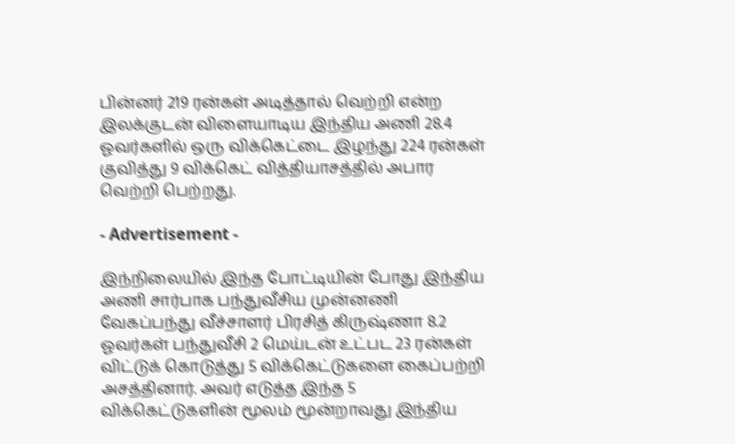பின்னர் 219 ரன்கள் அடித்தால் வெற்றி என்ற இலக்குடன் விளையாடிய இந்திய அணி 28.4 ஓவர்களில் ஒரு விக்கெட்டை இழந்து 224 ரன்கள் குவித்து 9 விக்கெட் வித்தியாசத்தில் அபார வெற்றி பெற்றது.

- Advertisement -

இந்நிலையில் இந்த போட்டியின் போது இந்திய அணி சார்பாக பந்துவீசிய முன்னணி வேகப்பந்து வீச்சாளர் பிரசித் கிருஷ்ணா 8.2 ஓவர்கள் பந்துவீசி 2 மெய்டன் உட்பட 23 ரன்கள் விட்டுக் கொடுத்து 5 விக்கெட்டுகளை கைப்பற்றி அசத்தினார். அவர் எடுத்த இந்த 5 விக்கெட்டுகளின் மூலம் மூன்றாவது இந்திய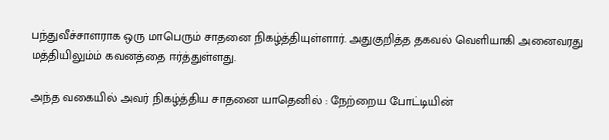பந்துவீச்சாளராக ஒரு மாபெரும் சாதனை நிகழ்த்தியுள்ளார். அதுகுறித்த தகவல் வெளியாகி அனைவரது மத்தியிலும்ம் கவனத்தை ஈர்த்துள்ளது.

அந்த வகையில் அவர் நிகழ்த்திய சாதனை யாதெனில் : நேற்றைய போட்டியின்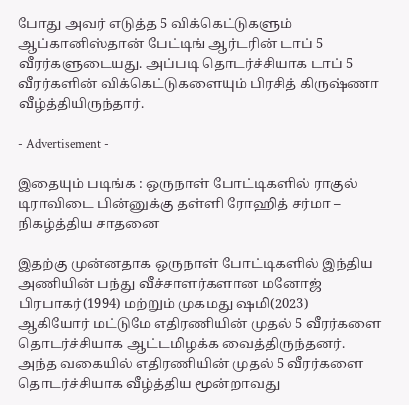போது அவர் எடுத்த 5 விக்கெட்டுகளும் ஆப்கானிஸ்தான் பேட்டிங் ஆர்டரின் டாப் 5 வீரர்களுடையது. அப்படி தொடர்ச்சியாக டாப் 5 வீரர்களின் விக்கெட்டுகளையும் பிரசித் கிருஷ்ணா வீழ்த்தியிருந்தார்.

- Advertisement -

இதையும் படிங்க : ஒருநாள் போட்டிகளில் ராகுல் டிராவிடை பின்னுக்கு தள்ளி ரோஹித் சர்மா – நிகழ்த்திய சாதனை

இதற்கு முன்னதாக ஒருநாள் போட்டிகளில் இந்திய அணியின் பந்து வீச்சாளர்களான மனோஜ் பிரபாகர்(1994) மற்றும் முகமது ஷமி(2023) ஆகியோர் மட்டுமே எதிரணியின் முதல் 5 வீரர்களை தொடர்ச்சியாக ஆட்டமிழக்க வைத்திருந்தனர். அந்த வகையில் எதிரணியின் முதல் 5 வீரர்களை தொடர்ச்சியாக வீழ்த்திய மூன்றாவது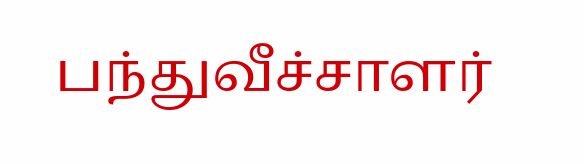பந்துவீச்சாளர்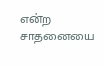என்ற சாதனையை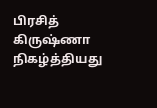பிரசித் கிருஷ்ணா நிகழ்த்தியது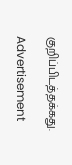குறிப்பிடத்தக்கது.

Advertisement